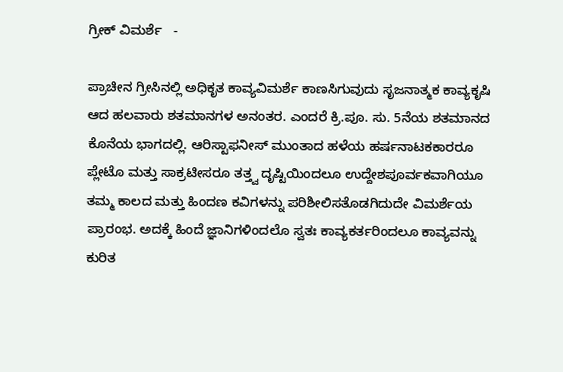ಗ್ರೀಕ್ ವಿಮರ್ಶೆ   -

ಪ್ರಾಚೀನ ಗ್ರೀಸಿನಲ್ಲಿ ಅಧಿಕೃತ ಕಾವ್ಯವಿಮರ್ಶೆ ಕಾಣಸಿಗುವುದು ಸೃಜನಾತ್ಮಕ ಕಾವ್ಯಕೃಷಿ ಆದ ಹಲವಾರು ಶತಮಾನಗಳ ಅನಂತರ. ಎಂದರೆ ಕ್ರಿ.ಪೂ. ಸು. 5ನೆಯ ಶತಮಾನದ ಕೊನೆಯ ಭಾಗದಲ್ಲಿ. ಆರಿಸ್ಟಾಫನೀಸ್ ಮುಂತಾದ ಹಳೆಯ ಹರ್ಷನಾಟಕಕಾರರೂ ಪ್ಲೇಟೊ ಮತ್ತು ಸಾಕ್ರಟೀಸರೂ ತತ್ತ್ವ ದೃಷ್ಟಿಯಿಂದಲೂ ಉದ್ದೇಶಪೂರ್ವಕವಾಗಿಯೂ ತಮ್ಮ ಕಾಲದ ಮತ್ತು ಹಿಂದಣ ಕವಿಗಳನ್ನು ಪರಿಶೀಲಿಸತೊಡಗಿದುದೇ ವಿಮರ್ಶೆಯ ಪ್ರಾರಂಭ. ಅದಕ್ಕೆ ಹಿಂದೆ ಜ್ಞಾನಿಗಳಿಂದಲೊ ಸ್ವತಃ ಕಾವ್ಯಕರ್ತರಿಂದಲೂ ಕಾವ್ಯವನ್ನು ಕುರಿತ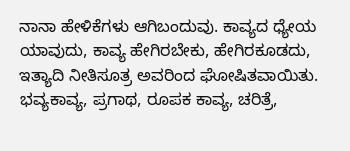ನಾನಾ ಹೇಳಿಕೆಗಳು ಆಗಿಬಂದುವು. ಕಾವ್ಯದ ಧ್ಯೇಯ ಯಾವುದು, ಕಾವ್ಯ ಹೇಗಿರಬೇಕು, ಹೇಗಿರಕೂಡದು, ಇತ್ಯಾದಿ ನೀತಿಸೂತ್ರ ಅವರಿಂದ ಘೋಷಿತವಾಯಿತು. ಭವ್ಯಕಾವ್ಯ, ಪ್ರಗಾಥ, ರೂಪಕ ಕಾವ್ಯ, ಚರಿತ್ರೆ,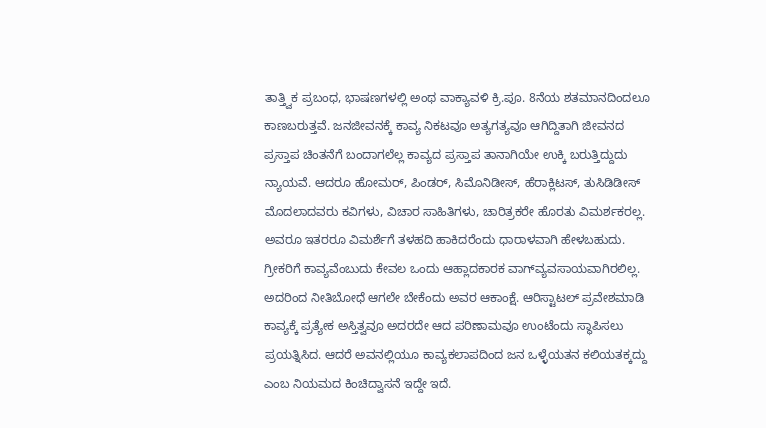ತಾತ್ತ್ವಿಕ ಪ್ರಬಂಧ, ಭಾಷಣಗಳಲ್ಲಿ ಅಂಥ ವಾಕ್ಯಾವಳಿ ಕ್ರಿ.ಪೂ. 8ನೆಯ ಶತಮಾನದಿಂದಲೂ ಕಾಣಬರುತ್ತವೆ. ಜನಜೀವನಕ್ಕೆ ಕಾವ್ಯ ನಿಕಟವೂ ಅತ್ಯಗತ್ಯವೂ ಆಗಿದ್ದಿತಾಗಿ ಜೀವನದ ಪ್ರಸ್ತಾಪ ಚಿಂತನೆಗೆ ಬಂದಾಗಲೆಲ್ಲ ಕಾವ್ಯದ ಪ್ರಸ್ತಾಪ ತಾನಾಗಿಯೇ ಉಕ್ಕಿ ಬರುತ್ತಿದ್ದುದು ನ್ಯಾಯವೆ. ಆದರೂ ಹೋಮರ್, ಪಿಂಡರ್, ಸಿಮೊನಿಡೀಸ್, ಹೆರಾಕ್ಲಿಟಸ್, ತುಸಿಡಿಡೀಸ್ ಮೊದಲಾದವರು ಕವಿಗಳು, ವಿಚಾರ ಸಾಹಿತಿಗಳು, ಚಾರಿತ್ರಕರೇ ಹೊರತು ವಿಮರ್ಶಕರಲ್ಲ. ಅವರೂ ಇತರರೂ ವಿಮರ್ಶೆಗೆ ತಳಹದಿ ಹಾಕಿದರೆಂದು ಧಾರಾಳವಾಗಿ ಹೇಳಬಹುದು. ಗ್ರೀಕರಿಗೆ ಕಾವ್ಯವೆಂಬುದು ಕೇವಲ ಒಂದು ಆಹ್ಲಾದಕಾರಕ ವಾಗ್‍ವ್ಯವಸಾಯವಾಗಿರಲಿಲ್ಲ. ಅದರಿಂದ ನೀತಿಬೋಧೆ ಆಗಲೇ ಬೇಕೆಂದು ಅವರ ಆಕಾಂಕ್ಷೆ. ಆರಿಸ್ಟಾಟಲ್ ಪ್ರವೇಶಮಾಡಿ ಕಾವ್ಯಕ್ಕೆ ಪ್ರತ್ಯೇಕ ಅಸ್ತಿತ್ವವೂ ಅದರದೇ ಆದ ಪರಿಣಾಮವೂ ಉಂಟೆಂದು ಸ್ಥಾಪಿಸಲು ಪ್ರಯತ್ನಿಸಿದ. ಆದರೆ ಅವನಲ್ಲಿಯೂ ಕಾವ್ಯಕಲಾಪದಿಂದ ಜನ ಒಳ್ಳೆಯತನ ಕಲಿಯತಕ್ಕದ್ದು ಎಂಬ ನಿಯಮದ ಕಿಂಚಿದ್ವಾಸನೆ ಇದ್ದೇ ಇದೆ.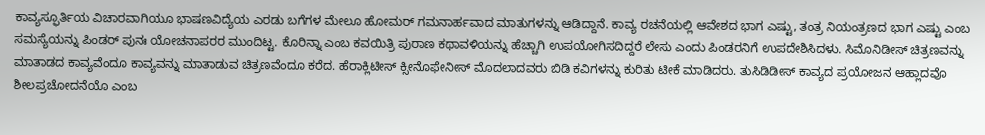ಕಾವ್ಯಸ್ಫೂರ್ತಿಯ ವಿಚಾರವಾಗಿಯೂ ಭಾಷಣವಿದ್ಯೆಯ ಎರಡು ಬಗೆಗಳ ಮೇಲೂ ಹೋಮರ್ ಗಮನಾರ್ಹವಾದ ಮಾತುಗಳನ್ನು ಆಡಿದ್ದಾನೆ. ಕಾವ್ಯ ರಚನೆಯಲ್ಲಿ ಆವೇಶದ ಭಾಗ ಎಷ್ಟು, ತಂತ್ರ ನಿಯಂತ್ರಣದ ಭಾಗ ಎಷ್ಟು ಎಂಬ ಸಮಸ್ಯೆಯನ್ನು ಪಿಂಡರ್ ಪುನಃ ಯೋಚನಾಪರರ ಮುಂದಿಟ್ಟ. ಕೊರಿನ್ನಾ ಎಂಬ ಕವಯಿತ್ರಿ ಪುರಾಣ ಕಥಾವಳಿಯನ್ನು ಹೆಚ್ಚಾಗಿ ಉಪಯೋಗಿಸದಿದ್ದರೆ ಲೇಸು ಎಂದು ಪಿಂಡರನಿಗೆ ಉಪದೇಶಿಸಿದಳು. ಸಿಮೊನಿಡೀಸ್ ಚಿತ್ರಣವನ್ನು ಮಾತಾಡದ ಕಾವ್ಯವೆಂದೂ ಕಾವ್ಯವನ್ನು ಮಾತಾಡುವ ಚಿತ್ರಣವೆಂದೂ ಕರೆದ. ಹೆರಾಕ್ಲಿಟೀಸ್ ಕ್ಸೀನೊಫೇನೀಸ್ ಮೊದಲಾದವರು ಬಿಡಿ ಕವಿಗಳನ್ನು ಕುರಿತು ಟೀಕೆ ಮಾಡಿದರು. ತುಸಿಡಿಡೀಸ್ ಕಾವ್ಯದ ಪ್ರಯೋಜನ ಆಹ್ಲಾದವೊ ಶೀಲಪ್ರಚೋದನೆಯೊ ಎಂಬ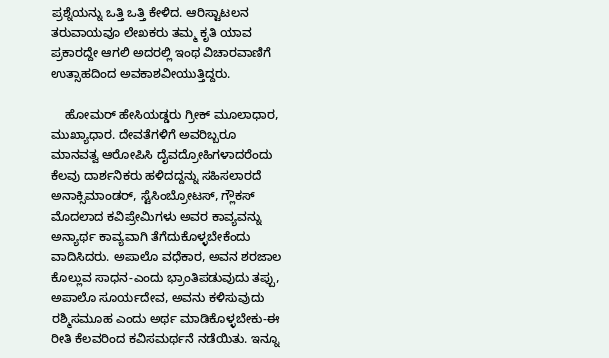ಪ್ರಶ್ನೆಯನ್ನು ಒತ್ತಿ ಒತ್ತಿ ಕೇಳಿದ. ಆರಿಸ್ಟಾಟಲನ ತರುವಾಯವೂ ಲೇಖಕರು ತಮ್ಮ ಕೃತಿ ಯಾವ ಪ್ರಕಾರದ್ದೇ ಆಗಲಿ ಅದರಲ್ಲಿ ಇಂಥ ವಿಚಾರವಾಣಿಗೆ ಉತ್ಸಾಹದಿಂದ ಅವಕಾಶವೀಯುತ್ತಿದ್ದರು.

    ಹೋಮರ್ ಹೇಸಿಯಡ್ಡರು ಗ್ರೀಕ್ ಮೂಲಾಧಾರ, ಮುಖ್ಯಾಧಾರ. ದೇವತೆಗಳಿಗೆ ಅವರಿಬ್ಬರೂ
ಮಾನವತ್ವ ಆರೋಪಿಸಿ ದೈವದ್ರೋಹಿಗಳಾದರೆಂದು ಕೆಲವು ದಾರ್ಶನಿಕರು ಹಳಿದದ್ದನ್ನು ಸಹಿಸಲಾರದೆ ಅನಾಕ್ಸಿಮಾಂಡರ್, ಸ್ಟೆಸಿಂಬ್ರೋಟಸ್, ಗ್ಲೌಕಸ್ ಮೊದಲಾದ ಕವಿಪ್ರೇಮಿಗಳು ಅವರ ಕಾವ್ಯವನ್ನು ಅನ್ಯಾರ್ಥ ಕಾವ್ಯವಾಗಿ ತೆಗೆದುಕೊಳ್ಳಬೇಕೆಂದು ವಾದಿಸಿದರು. ಅಪಾಲೊ ವಧೆಕಾರ, ಅವನ ಶರಜಾಲ ಕೊಲ್ಲುವ ಸಾಧನ-ಎಂದು ಭ್ರಾಂತಿಪಡುವುದು ತಪ್ಪು, ಅಪಾಲೊ ಸೂರ್ಯದೇವ, ಅವನು ಕಳಿಸುವುದು ರಶ್ಮಿಸಮೂಹ ಎಂದು ಅರ್ಥ ಮಾಡಿಕೊಳ್ಳಬೇಕು-ಈ ರೀತಿ ಕೆಲವರಿಂದ ಕವಿಸಮರ್ಥನೆ ನಡೆಯಿತು. ಇನ್ನೂ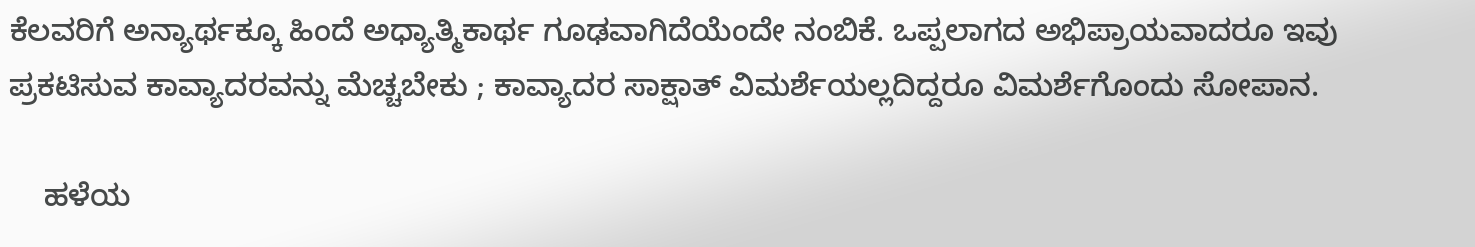ಕೆಲವರಿಗೆ ಅನ್ಯಾರ್ಥಕ್ಕೂ ಹಿಂದೆ ಅಧ್ಯಾತ್ಮಿಕಾರ್ಥ ಗೂಢವಾಗಿದೆಯೆಂದೇ ನಂಬಿಕೆ. ಒಪ್ಪಲಾಗದ ಅಭಿಪ್ರಾಯವಾದರೂ ಇವು ಪ್ರಕಟಿಸುವ ಕಾವ್ಯಾದರವನ್ನು ಮೆಚ್ಚಬೇಕು ; ಕಾವ್ಯಾದರ ಸಾಕ್ಷಾತ್ ವಿಮರ್ಶೆಯಲ್ಲದಿದ್ದರೂ ವಿಮರ್ಶೆಗೊಂದು ಸೋಪಾನ.

    ಹಳೆಯ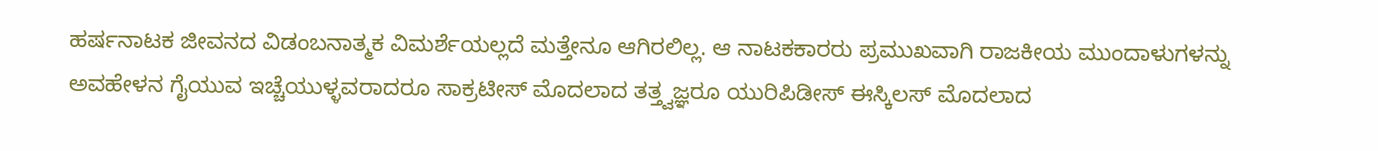ಹರ್ಷನಾಟಕ ಜೀವನದ ವಿಡಂಬನಾತ್ಮಕ ವಿಮರ್ಶೆಯಲ್ಲದೆ ಮತ್ತೇನೂ ಆಗಿರಲಿಲ್ಲ. ಆ ನಾಟಕಕಾರರು ಪ್ರಮುಖವಾಗಿ ರಾಜಕೀಯ ಮುಂದಾಳುಗಳನ್ನು ಅವಹೇಳನ ಗೈಯುವ ಇಚ್ಚೆಯುಳ್ಳವರಾದರೂ ಸಾಕ್ರಟೀಸ್ ಮೊದಲಾದ ತತ್ತ್ವಜ್ಞರೂ ಯುರಿಪಿಡೀಸ್ ಈಸ್ಕಿಲಸ್ ಮೊದಲಾದ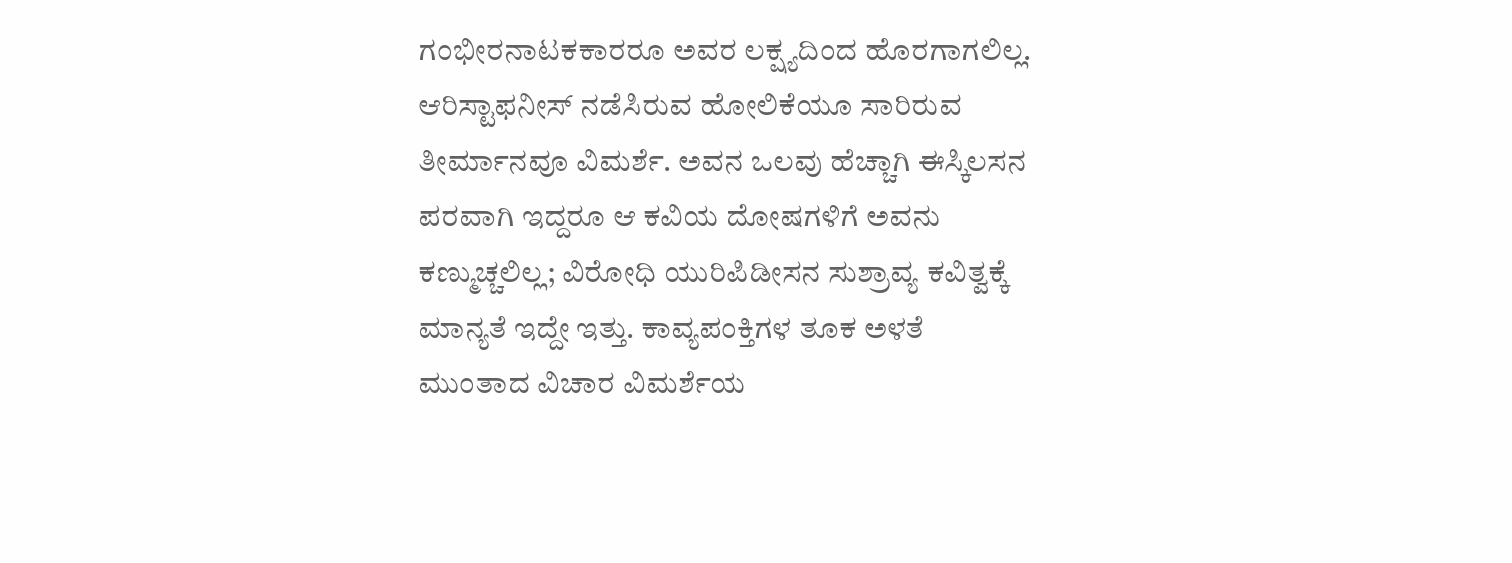ಗಂಭೀರನಾಟಕಕಾರರೂ ಅವರ ಲಕ್ಷ್ಯದಿಂದ ಹೊರಗಾಗಲಿಲ್ಲ. ಆರಿಸ್ಟಾಫನೀಸ್ ನಡೆಸಿರುವ ಹೋಲಿಕೆಯೂ ಸಾರಿರುವ ತೀರ್ಮಾನವೂ ವಿಮರ್ಶೆ. ಅವನ ಒಲವು ಹೆಚ್ಚಾಗಿ ಈಸ್ಕಿಲಸನ ಪರವಾಗಿ ಇದ್ದರೂ ಆ ಕವಿಯ ದೋಷಗಳಿಗೆ ಅವನು ಕಣ್ಮುಚ್ಚಲಿಲ್ಲ; ವಿರೋಧಿ ಯುರಿಪಿಡೀಸನ ಸುಶ್ರಾವ್ಯ ಕವಿತ್ವಕ್ಕೆ ಮಾನ್ಯತೆ ಇದ್ದೇ ಇತ್ತು. ಕಾವ್ಯಪಂಕ್ತಿಗಳ ತೂಕ ಅಳತೆ ಮುಂತಾದ ವಿಚಾರ ವಿಮರ್ಶೆಯ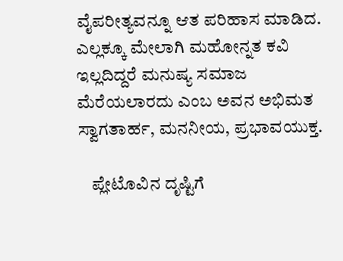ವೈಪರೀತ್ಯವನ್ನೂ ಆತ ಪರಿಹಾಸ ಮಾಡಿದ. ಎಲ್ಲಕ್ಕೂ ಮೇಲಾಗಿ ಮಹೋನ್ನತ ಕವಿ ಇಲ್ಲದಿದ್ದರೆ ಮನುಷ್ಯ ಸಮಾಜ ಮೆರೆಯಲಾರದು ಎಂಬ ಅವನ ಅಭಿಮತ ಸ್ವಾಗತಾರ್ಹ, ಮನನೀಯ, ಪ್ರಭಾವಯುಕ್ತ.

    ಪ್ಲೇಟೊವಿನ ದೃಷ್ಟಿಗೆ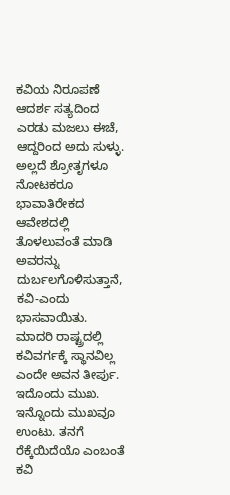ಕವಿಯ ನಿರೂಪಣೆ ಆದರ್ಶ ಸತ್ಯದಿಂದ ಎರಡು ಮಜಲು ಈಚೆ, ಆದ್ದರಿಂದ ಅದು ಸುಳ್ಳು. ಅಲ್ಲದೆ ಶ್ರೋತೃಗಳೂ ನೋಟಕರೂ ಭಾವಾತಿರೇಕದ ಆವೇಶದಲ್ಲಿ ತೊಳಲುವಂತೆ ಮಾಡಿ ಅವರನ್ನು ದುರ್ಬಲಗೊಳಿಸುತ್ತಾನೆ, ಕವಿ-ಎಂದು ಭಾಸವಾಯಿತು. ಮಾದರಿ ರಾಷ್ಟ್ರದಲ್ಲಿ ಕವಿವರ್ಗಕ್ಕೆ ಸ್ಥಾನವಿಲ್ಲ ಎಂದೇ ಅವನ ತೀರ್ಪು. ಇದೊಂದು ಮುಖ. ಇನ್ನೊಂದು ಮುಖವೂ ಉಂಟು. ತನಗೆ ರೆಕ್ಕೆಯಿದೆಯೊ ಎಂಬಂತೆ ಕವಿ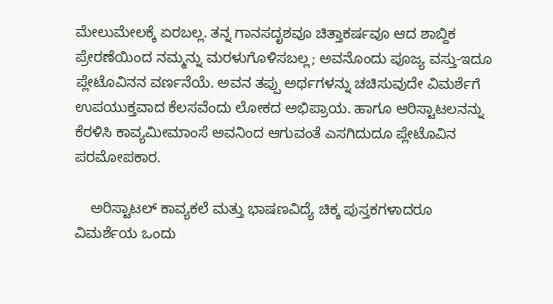ಮೇಲುಮೇಲಕ್ಕೆ ಏರಬಲ್ಲ. ತನ್ನ ಗಾನಸದೃಶವೂ ಚಿತ್ತಾಕರ್ಷವೂ ಆದ ಶಾಬ್ದಿಕ ಪ್ರೇರಣೆಯಿಂದ ನಮ್ಮನ್ನು ಮರಳುಗೊಳಿಸಬಲ್ಲ; ಅವನೊಂದು ಪೂಜ್ಯ ವಸ್ತು-ಇದೂ ಪ್ಲೇಟೊವಿನನ ವರ್ಣನೆಯೆ. ಅವನ ತಪ್ಪು ಅರ್ಥಗಳನ್ನು ಚಚಿಸುವುದೇ ವಿಮರ್ಶೆಗೆ ಉಪಯುಕ್ತವಾದ ಕೆಲಸವೆಂದು ಲೋಕದ ಅಭಿಪ್ರಾಯ. ಹಾಗೂ ಆರಿಸ್ಟಾಟಲನನ್ನು ಕೆರಳಿಸಿ ಕಾವ್ಯಮೀಮಾಂಸೆ ಅವನಿಂದ ಆಗುವಂತೆ ಎಸಗಿದುದೂ ಪ್ಲೇಟೊವಿನ ಪರಮೋಪಕಾರ.

    ಅರಿಸ್ಟಾಟಲ್ ಕಾವ್ಯಕಲೆ ಮತ್ತು ಭಾಷಣವಿದ್ಯೆ ಚಿಕ್ಕ ಪುಸ್ತಕಗಳಾದರೂ ವಿಮರ್ಶೆಯ ಒಂದು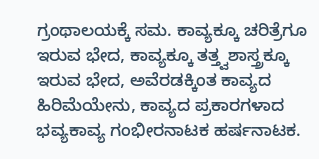ಗ್ರಂಥಾಲಯಕ್ಕೆ ಸಮ. ಕಾವ್ಯಕ್ಕೂ ಚರಿತ್ರೆಗೂ ಇರುವ ಭೇದ, ಕಾವ್ಯಕ್ಕೂ ತತ್ತ್ವಶಾಸ್ತ್ರಕ್ಕೂ ಇರುವ ಭೇದ, ಅವೆರಡಕ್ಕಿಂತ ಕಾವ್ಯದ ಹಿರಿಮೆಯೇನು, ಕಾವ್ಯದ ಪ್ರಕಾರಗಳಾದ ಭವ್ಯಕಾವ್ಯ ಗಂಭೀರನಾಟಕ ಹರ್ಷನಾಟಕ.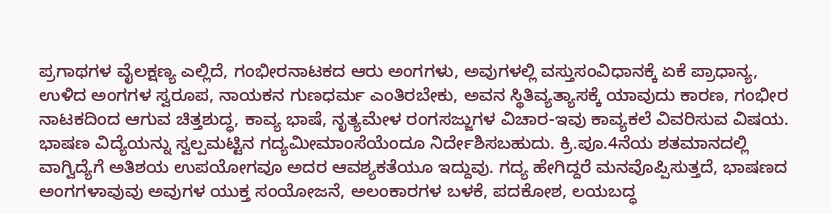ಪ್ರಗಾಥಗಳ ವೈಲಕ್ಷಣ್ಯ ಎಲ್ಲಿದೆ, ಗಂಭೀರನಾಟಕದ ಆರು ಅಂಗಗಳು, ಅವುಗಳಲ್ಲಿ ವಸ್ತುಸಂವಿಧಾನಕ್ಕೆ ಏಕೆ ಪ್ರಾಧಾನ್ಯ, ಉಳಿದ ಅಂಗಗಳ ಸ್ವರೂಪ, ನಾಯಕನ ಗುಣಧರ್ಮ ಎಂತಿರಬೇಕು, ಅವನ ಸ್ಥಿತಿವ್ಯತ್ಯಾಸಕ್ಕೆ ಯಾವುದು ಕಾರಣ, ಗಂಭೀರ ನಾಟಕದಿಂದ ಆಗುವ ಚಿತ್ತಶುದ್ಧ, ಕಾವ್ಯ ಭಾಷೆ, ನೃತ್ಯಮೇಳ ರಂಗಸಜ್ಜುಗಳ ವಿಚಾರ-ಇವು ಕಾವ್ಯಕಲೆ ವಿವರಿಸುವ ವಿಷಯ. ಭಾಷಣ ವಿದ್ಯೆಯನ್ನು ಸ್ವಲ್ಪಮಟ್ಟಿನ ಗದ್ಯಮೀಮಾಂಸೆಯೆಂದೂ ನಿರ್ದೇಶಿಸಬಹುದು. ಕ್ರಿ.ಪೂ.4ನೆಯ ಶತಮಾನದಲ್ಲಿ ವಾಗ್ವಿದ್ಯೆಗೆ ಅತಿಶಯ ಉಪಯೋಗವೂ ಅದರ ಆವಶ್ಯಕತೆಯೂ ಇದ್ದುವು. ಗದ್ಯ ಹೇಗಿದ್ದರೆ ಮನವೊಪ್ಪಿಸುತ್ತದೆ, ಭಾಷಣದ ಅಂಗಗಳಾವುವು ಅವುಗಳ ಯುಕ್ತ ಸಂಯೋಜನೆ, ಅಲಂಕಾರಗಳ ಬಳಕೆ, ಪದಕೋಶ, ಲಯಬದ್ಧ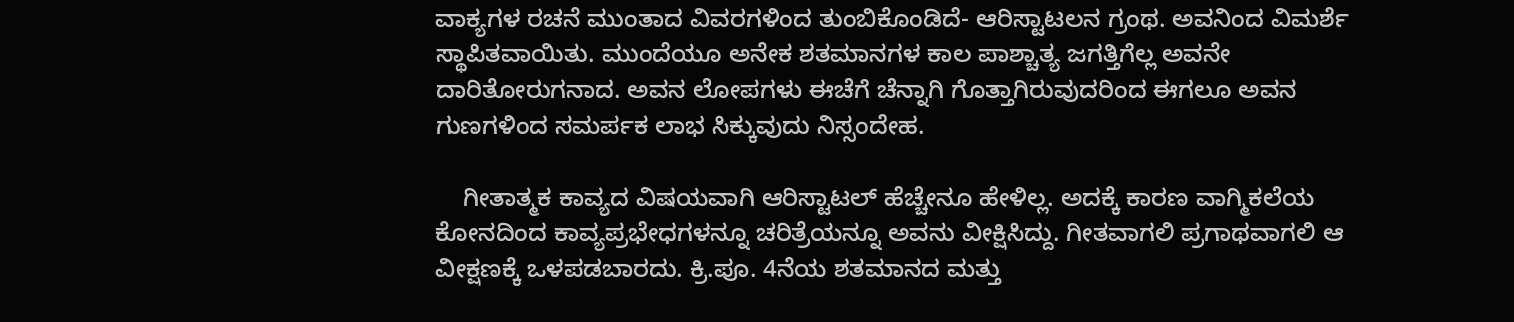ವಾಕ್ಯಗಳ ರಚನೆ ಮುಂತಾದ ವಿವರಗಳಿಂದ ತುಂಬಿಕೊಂಡಿದೆ- ಆರಿಸ್ಟಾಟಲನ ಗ್ರಂಥ. ಅವನಿಂದ ವಿಮರ್ಶೆ ಸ್ಥಾಪಿತವಾಯಿತು. ಮುಂದೆಯೂ ಅನೇಕ ಶತಮಾನಗಳ ಕಾಲ ಪಾಶ್ಚಾತ್ಯ ಜಗತ್ತಿಗೆಲ್ಲ ಅವನೇ ದಾರಿತೋರುಗನಾದ. ಅವನ ಲೋಪಗಳು ಈಚೆಗೆ ಚೆನ್ನಾಗಿ ಗೊತ್ತಾಗಿರುವುದರಿಂದ ಈಗಲೂ ಅವನ ಗುಣಗಳಿಂದ ಸಮರ್ಪಕ ಲಾಭ ಸಿಕ್ಕುವುದು ನಿಸ್ಸಂದೇಹ.

    ಗೀತಾತ್ಮಕ ಕಾವ್ಯದ ವಿಷಯವಾಗಿ ಆರಿಸ್ಟಾಟಲ್ ಹೆಚ್ಚೇನೂ ಹೇಳಿಲ್ಲ. ಅದಕ್ಕೆ ಕಾರಣ ವಾಗ್ಮಿಕಲೆಯ ಕೋನದಿಂದ ಕಾವ್ಯಪ್ರಭೇಧಗಳನ್ನೂ ಚರಿತ್ರೆಯನ್ನೂ ಅವನು ವೀಕ್ಷಿಸಿದ್ದು. ಗೀತವಾಗಲಿ ಪ್ರಗಾಥವಾಗಲಿ ಆ ವೀಕ್ಷಣಕ್ಕೆ ಒಳಪಡಬಾರದು. ಕ್ರಿ.ಪೂ. 4ನೆಯ ಶತಮಾನದ ಮತ್ತು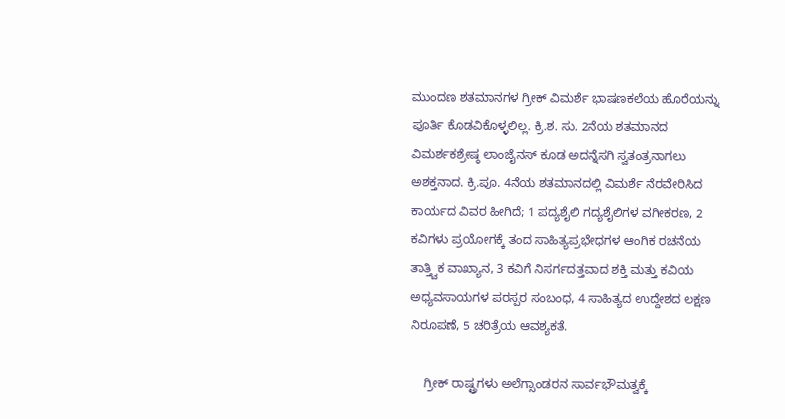ಮುಂದಣ ಶತಮಾನಗಳ ಗ್ರೀಕ್ ವಿಮರ್ಶೆ ಭಾಷಣಕಲೆಯ ಹೊರೆಯನ್ನು ಪೂರ್ತಿ ಕೊಡವಿಕೊಳ್ಳಲಿಲ್ಲ. ಕ್ರಿ.ಶ. ಸು. 2ನೆಯ ಶತಮಾನದ ವಿಮರ್ಶಕಶ್ರೇಷ್ಠ ಲಾಂಜೈನಸ್ ಕೂಡ ಅದನ್ನೆಸಗಿ ಸ್ವತಂತ್ರನಾಗಲು ಅಶಕ್ತನಾದ. ಕ್ರಿ.ಪೂ. 4ನೆಯ ಶತಮಾನದಲ್ಲಿ ವಿಮರ್ಶೆ ನೆರವೇರಿಸಿದ ಕಾರ್ಯದ ವಿವರ ಹೀಗಿದೆ; 1 ಪದ್ಯಶೈಲಿ ಗದ್ಯಶೈಲಿಗಳ ವಗೀಕರಣ, 2 ಕವಿಗಳು ಪ್ರಯೋಗಕ್ಕೆ ತಂದ ಸಾಹಿತ್ಯಪ್ರಭೇಧಗಳ ಆಂಗಿಕ ರಚನೆಯ ತಾತ್ತ್ವಿಕ ವಾಖ್ಯಾನ, 3 ಕವಿಗೆ ನಿಸರ್ಗದತ್ತವಾದ ಶಕ್ತಿ ಮತ್ತು ಕವಿಯ ಅಧ್ಯವಸಾಯಗಳ ಪರಸ್ಪರ ಸಂಬಂಧ, 4 ಸಾಹಿತ್ಯದ ಉದ್ದೇಶದ ಲಕ್ಷಣ ನಿರೂಪಣೆ, 5 ಚರಿತ್ರೆಯ ಆವಶ್ಯಕತೆ.

    ಗ್ರೀಕ್ ರಾಷ್ಟ್ರಗಳು ಅಲೆಗ್ಸಾಂಡರನ ಸಾರ್ವಭೌಮತ್ವಕ್ಕೆ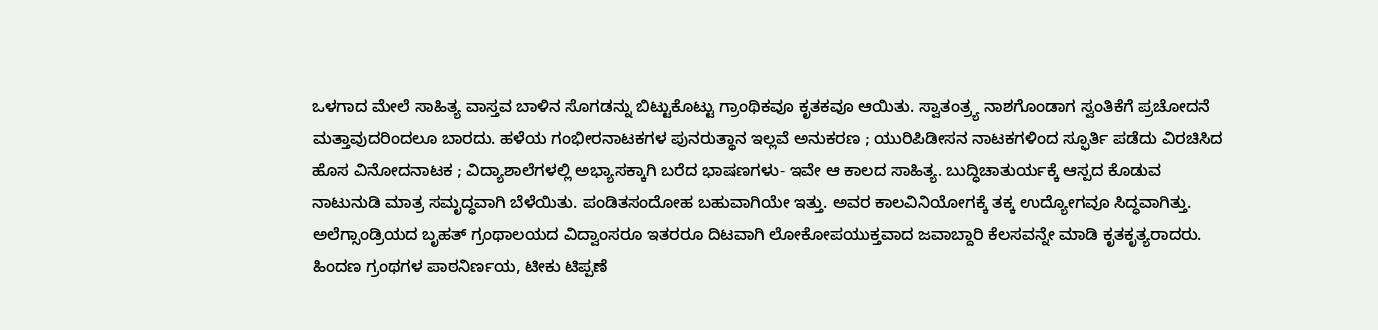ಒಳಗಾದ ಮೇಲೆ ಸಾಹಿತ್ಯ ವಾಸ್ತವ ಬಾಳಿನ ಸೊಗಡನ್ನು ಬಿಟ್ಟುಕೊಟ್ಟು ಗ್ರಾಂಥಿಕವೂ ಕೃತಕವೂ ಆಯಿತು. ಸ್ವಾತಂತ್ರ್ಯ ನಾಶಗೊಂಡಾಗ ಸ್ವಂತಿಕೆಗೆ ಪ್ರಚೋದನೆ ಮತ್ತಾವುದರಿಂದಲೂ ಬಾರದು. ಹಳೆಯ ಗಂಭೀರನಾಟಕಗಳ ಪುನರುತ್ಥಾನ ಇಲ್ಲವೆ ಅನುಕರಣ ; ಯುರಿಪಿಡೀಸನ ನಾಟಕಗಳಿಂದ ಸ್ಫೂರ್ತಿ ಪಡೆದು ವಿರಚಿಸಿದ ಹೊಸ ವಿನೋದನಾಟಕ ; ವಿದ್ಯಾಶಾಲೆಗಳಲ್ಲಿ ಅಭ್ಯಾಸಕ್ಕಾಗಿ ಬರೆದ ಭಾಷಣಗಳು- ಇವೇ ಆ ಕಾಲದ ಸಾಹಿತ್ಯ. ಬುದ್ಧಿಚಾತುರ್ಯಕ್ಕೆ ಆಸ್ಪದ ಕೊಡುವ ನಾಟುನುಡಿ ಮಾತ್ರ ಸಮೃದ್ಧವಾಗಿ ಬೆಳೆಯಿತು. ಪಂಡಿತಸಂದೋಹ ಬಹುವಾಗಿಯೇ ಇತ್ತು. ಅವರ ಕಾಲವಿನಿಯೋಗಕ್ಕೆ ತಕ್ಕ ಉದ್ಯೋಗವೂ ಸಿದ್ಧವಾಗಿತ್ತು. ಅಲೆಗ್ಸಾಂಡ್ರಿಯದ ಬೃಹತ್ ಗ್ರಂಥಾಲಯದ ವಿದ್ವಾಂಸರೂ ಇತರರೂ ದಿಟವಾಗಿ ಲೋಕೋಪಯುಕ್ತವಾದ ಜವಾಬ್ದಾರಿ ಕೆಲಸವನ್ನೇ ಮಾಡಿ ಕೃತಕೃತ್ಯರಾದರು. ಹಿಂದಣ ಗ್ರಂಥಗಳ ಪಾಠನಿರ್ಣಯ, ಟೀಕು ಟಿಪ್ಪಣೆ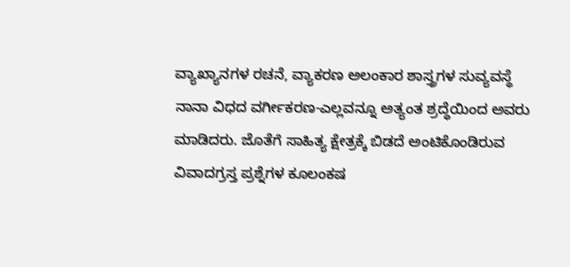ವ್ಯಾಖ್ಯಾನಗಳ ರಚನೆ, ವ್ಯಾಕರಣ ಅಲಂಕಾರ ಶಾಸ್ತ್ರಗಳ ಸುವ್ಯವಸ್ಥೆ ನಾನಾ ವಿಧದ ವರ್ಗೀಕರಣ-ಎಲ್ಲವನ್ನೂ ಅತ್ಯಂತ ಶ್ರದ್ಧೆಯಿಂದ ಅವರು ಮಾಡಿದರು. ಜೊತೆಗೆ ಸಾಹಿತ್ಯ ಕ್ಷೇತ್ರಕ್ಕೆ ಬಿಡದೆ ಅಂಟಿಕೊಂಡಿರುವ ವಿವಾದಗ್ರಸ್ತ ಪ್ರಶ್ನೆಗಳ ಕೂಲಂಕಷ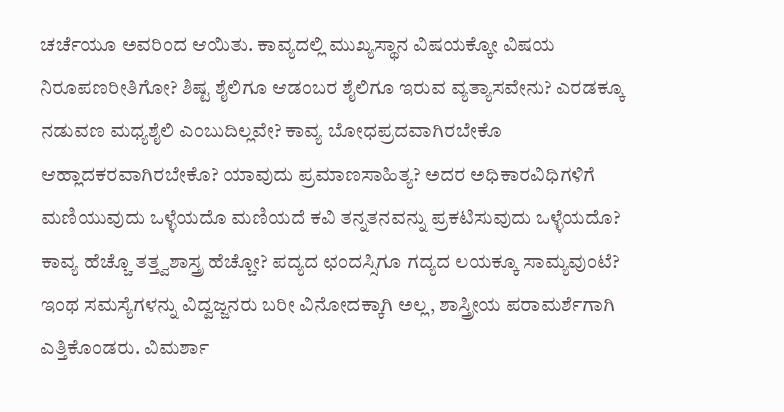ಚರ್ಚೆಯೂ ಅವರಿಂದ ಆಯಿತು. ಕಾವ್ಯದಲ್ಲಿ ಮುಖ್ಯಸ್ಥಾನ ವಿಷಯಕ್ಕೋ ವಿಷಯ ನಿರೂಪಣರೀತಿಗೋ? ಶಿಷ್ಟ ಶೈಲಿಗೂ ಆಡಂಬರ ಶೈಲಿಗೂ ಇರುವ ವ್ಯತ್ಯಾಸವೇನು? ಎರಡಕ್ಕೂ ನಡುವಣ ಮಧ್ಯಶೈಲಿ ಎಂಬುದಿಲ್ಲವೇ? ಕಾವ್ಯ ಬೋಧಪ್ರದವಾಗಿರಬೇಕೊ ಆಹ್ಲಾದಕರವಾಗಿರಬೇಕೊ? ಯಾವುದು ಪ್ರಮಾಣಸಾಹಿತ್ಯ? ಅದರ ಅಧಿಕಾರವಿಧಿಗಳಿಗೆ ಮಣಿಯುವುದು ಒಳ್ಳೆಯದೊ ಮಣಿಯದೆ ಕವಿ ತನ್ನತನವನ್ನು ಪ್ರಕಟಿಸುವುದು ಒಳ್ಳೆಯದೊ? ಕಾವ್ಯ ಹೆಚ್ಚೊ ತತ್ತ್ವಶಾಸ್ತ್ರ ಹೆಚ್ಚೋ? ಪದ್ಯದ ಛಂದಸ್ಸಿಗೂ ಗದ್ಯದ ಲಯಕ್ಕೂ ಸಾಮ್ಯವುಂಟೆ? ಇಂಥ ಸಮಸ್ಯೆಗಳನ್ನು ವಿದ್ವಜ್ಜನರು ಬರೀ ವಿನೋದಕ್ಕಾಗಿ ಅಲ್ಲ, ಶಾಸ್ತ್ರೀಯ ಪರಾಮರ್ಶೆಗಾಗಿ ಎತ್ತಿಕೊಂಡರು. ವಿಮರ್ಶಾ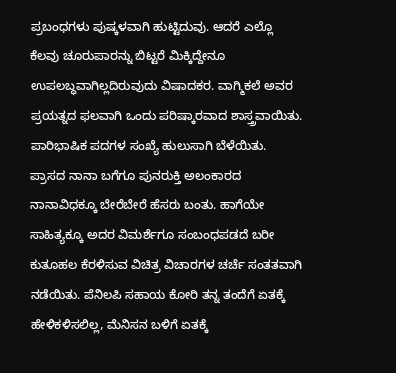ಪ್ರಬಂಧಗಳು ಪುಷ್ಕಳವಾಗಿ ಹುಟ್ಟಿದುವು. ಆದರೆ ಎಲ್ಲೊ ಕೆಲವು ಚೂರುಪಾರನ್ನು ಬಿಟ್ಟರೆ ಮಿಕ್ಕಿದ್ದೇನೂ ಉಪಲಬ್ಧವಾಗಿಲ್ಲದಿರುವುದು ವಿಷಾದಕರ. ವಾಗ್ಮಿಕಲೆ ಅವರ ಪ್ರಯತ್ನದ ಫಲವಾಗಿ ಒಂದು ಪರಿಷ್ಕಾರವಾದ ಶಾಸ್ತ್ರವಾಯಿತು. ಪಾರಿಭಾಷಿಕ ಪದಗಳ ಸಂಖ್ಯೆ ಹುಲುಸಾಗಿ ಬೆಳೆಯಿತು. ಪ್ರಾಸದ ನಾನಾ ಬಗೆಗೂ ಪುನರುಕ್ತಿ ಅಲಂಕಾರದ ನಾನಾವಿಧಕ್ಕೂ ಬೇರೆಬೇರೆ ಹೆಸರು ಬಂತು. ಹಾಗೆಯೇ ಸಾಹಿತ್ಯಕ್ಕೂ ಅದರ ವಿಮರ್ಶೆಗೂ ಸಂಬಂಧಪಡದೆ ಬರೀ ಕುತೂಹಲ ಕೆರಳಿಸುವ ವಿಚಿತ್ರ ವಿಚಾರಗಳ ಚರ್ಚೆ ಸಂತತವಾಗಿ ನಡೆಯಿತು. ಪೆನಿಲಪಿ ಸಹಾಯ ಕೋರಿ ತನ್ನ ತಂದೆಗೆ ಏತಕ್ಕೆ ಹೇಳಿಕಳಿಸಲಿಲ್ಲ, ಮೆನಿಸನ ಬಳಿಗೆ ಏತಕ್ಕೆ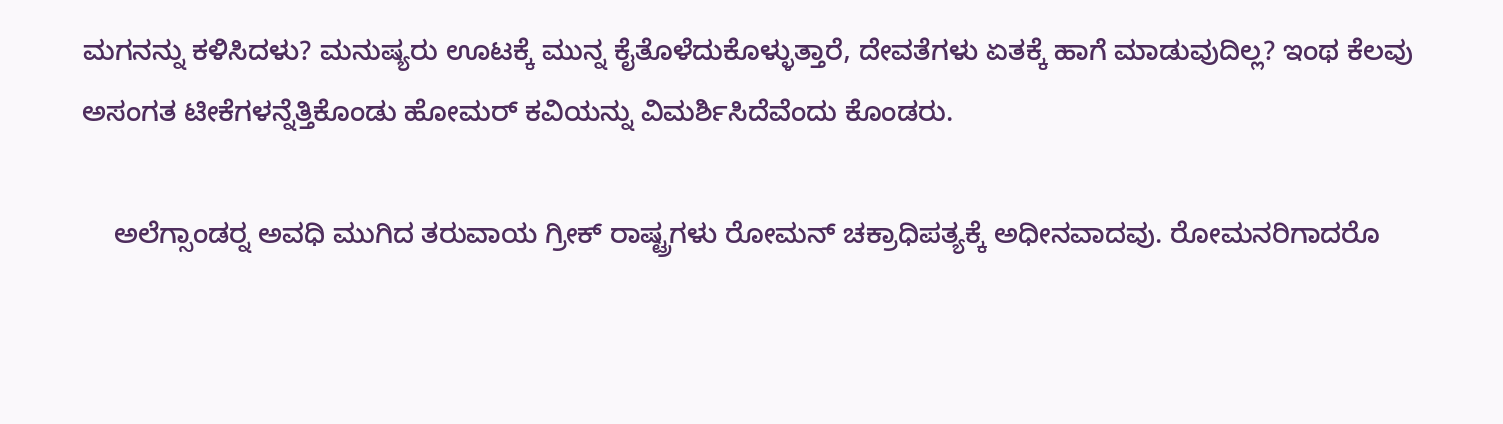ಮಗನನ್ನು ಕಳಿಸಿದಳು? ಮನುಷ್ಯರು ಊಟಕ್ಕೆ ಮುನ್ನ ಕೈತೊಳೆದುಕೊಳ್ಳುತ್ತಾರೆ, ದೇವತೆಗಳು ಏತಕ್ಕೆ ಹಾಗೆ ಮಾಡುವುದಿಲ್ಲ? ಇಂಥ ಕೆಲವು ಅಸಂಗತ ಟೀಕೆಗಳನ್ನೆತ್ತಿಕೊಂಡು ಹೋಮರ್ ಕವಿಯನ್ನು ವಿಮರ್ಶಿಸಿದೆವೆಂದು ಕೊಂಡರು.

    ಅಲೆಗ್ಸಾಂಡರ್‍ನ ಅವಧಿ ಮುಗಿದ ತರುವಾಯ ಗ್ರೀಕ್ ರಾಷ್ಟ್ರಗಳು ರೋಮನ್ ಚಕ್ರಾಧಿಪತ್ಯಕ್ಕೆ ಅಧೀನವಾದವು. ರೋಮನರಿಗಾದರೊ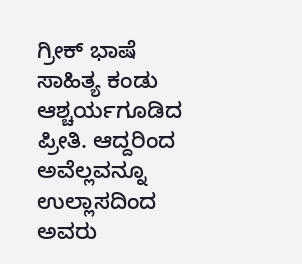ಗ್ರೀಕ್ ಭಾಷೆ ಸಾಹಿತ್ಯ ಕಂಡು ಆಶ್ಚರ್ಯಗೂಡಿದ ಪ್ರೀತಿ. ಆದ್ದರಿಂದ ಅವೆಲ್ಲವನ್ನೂ ಉಲ್ಲಾಸದಿಂದ ಅವರು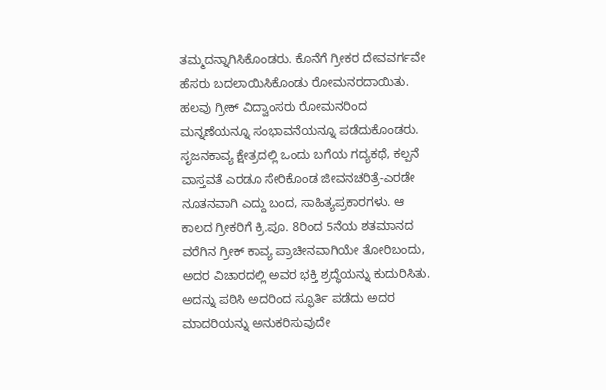ತಮ್ಮದನ್ನಾಗಿಸಿಕೊಂಡರು. ಕೊನೆಗೆ ಗ್ರೀಕರ ದೇವವರ್ಗವೇ ಹೆಸರು ಬದಲಾಯಿಸಿಕೊಂಡು ರೋಮನರದಾಯಿತು. ಹಲವು ಗ್ರೀಕ್ ವಿದ್ವಾಂಸರು ರೋಮನರಿಂದ ಮನ್ನಣೆಯನ್ನೂ ಸಂಭಾವನೆಯನ್ನೂ ಪಡೆದುಕೊಂಡರು. ಸೃಜನಕಾವ್ಯ ಕ್ಷೇತ್ರದಲ್ಲಿ ಒಂದು ಬಗೆಯ ಗದ್ಯಕಥೆ, ಕಲ್ಪನೆ ವಾಸ್ತವತೆ ಎರಡೂ ಸೇರಿಕೊಂಡ ಜೀವನಚರಿತ್ರೆ-ಎರಡೇ ನೂತನವಾಗಿ ಎದ್ದು ಬಂದ, ಸಾಹಿತ್ಯಪ್ರಕಾರಗಳು. ಆ ಕಾಲದ ಗ್ರೀಕರಿಗೆ ಕ್ರಿ.ಪೂ. 8ರಿಂದ 5ನೆಯ ಶತಮಾನದ ವರೆಗಿನ ಗ್ರೀಕ್ ಕಾವ್ಯ ಪ್ರಾಚೀನವಾಗಿಯೇ ತೋರಿಬಂದು, ಅದರ ವಿಚಾರದಲ್ಲಿ ಅವರ ಭಕ್ತಿ ಶ್ರದ್ಧೆಯನ್ನು ಕುದುರಿಸಿತು. ಅದನ್ನು ಪಠಿಸಿ ಅದರಿಂದ ಸ್ಫೂರ್ತಿ ಪಡೆದು ಅದರ ಮಾದರಿಯನ್ನು ಅನುಕರಿಸುವುದೇ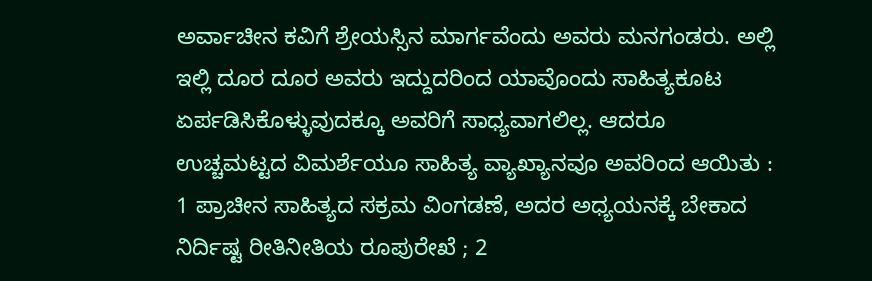ಅರ್ವಾಚೀನ ಕವಿಗೆ ಶ್ರೇಯಸ್ಸಿನ ಮಾರ್ಗವೆಂದು ಅವರು ಮನಗಂಡರು. ಅಲ್ಲಿ ಇಲ್ಲಿ ದೂರ ದೂರ ಅವರು ಇದ್ದುದರಿಂದ ಯಾವೊಂದು ಸಾಹಿತ್ಯಕೂಟ ಏರ್ಪಡಿಸಿಕೊಳ್ಳುವುದಕ್ಕೂ ಅವರಿಗೆ ಸಾಧ್ಯವಾಗಲಿಲ್ಲ. ಆದರೂ ಉಚ್ಚಮಟ್ಟದ ವಿಮರ್ಶೆಯೂ ಸಾಹಿತ್ಯ ವ್ಯಾಖ್ಯಾನವೂ ಅವರಿಂದ ಆಯಿತು : 1 ಪ್ರಾಚೀನ ಸಾಹಿತ್ಯದ ಸಕ್ರಮ ವಿಂಗಡಣೆ, ಅದರ ಅಧ್ಯಯನಕ್ಕೆ ಬೇಕಾದ ನಿರ್ದಿಷ್ಟ ರೀತಿನೀತಿಯ ರೂಪುರೇಖೆ ; 2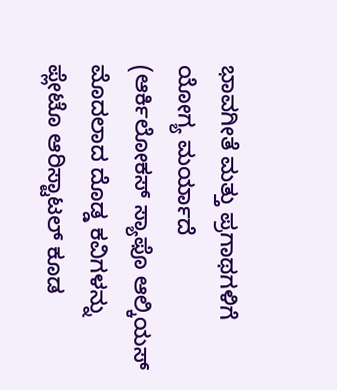ಭಾವಗೀತೆ ಮತ್ತು ಪ್ರಗಾಥಗಳಿಗೆ ಯೋಗ್ಯ ಮರ್ಯಾದೆ (ಆರ್ಕಿಲೋಕಸ್ ಸ್ಯಾಫೊ ಆಲ್ಕಿಯಸ್ ಮೊದಲಾದ ದೊಡ್ಡ ಕವಿಗಳನ್ನು ಪ್ಲೇಟೊ ಆರಿಸ್ಟಾಟಲ್ ಕೂಡ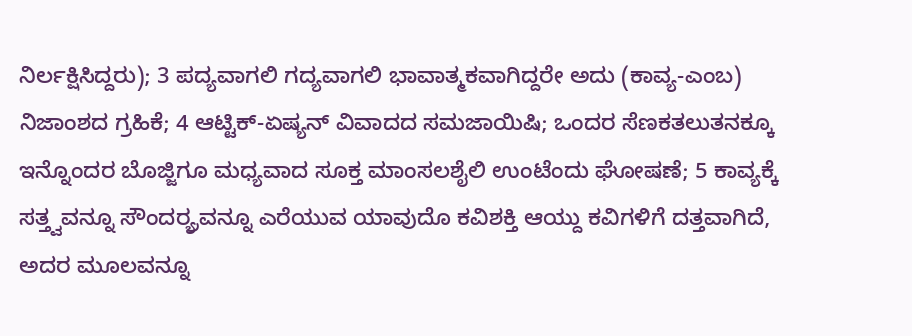ನಿರ್ಲಕ್ಷಿಸಿದ್ದರು); 3 ಪದ್ಯವಾಗಲಿ ಗದ್ಯವಾಗಲಿ ಭಾವಾತ್ಮಕವಾಗಿದ್ದರೇ ಅದು (ಕಾವ್ಯ-ಎಂಬ) ನಿಜಾಂಶದ ಗ್ರಹಿಕೆ; 4 ಆಟ್ಟಿಕ್-ಏಷ್ಯನ್ ವಿವಾದದ ಸಮಜಾಯಿಷಿ; ಒಂದರ ಸೆಣಕತಲುತನಕ್ಕೂ ಇನ್ನೊಂದರ ಬೊಜ್ಜಿಗೂ ಮಧ್ಯವಾದ ಸೂಕ್ತ ಮಾಂಸಲಶೈಲಿ ಉಂಟೆಂದು ಘೋಷಣೆ; 5 ಕಾವ್ಯಕ್ಕೆ ಸತ್ತ್ವವನ್ನೂ ಸೌಂದರ್ರ್ಯವನ್ನೂ ಎರೆಯುವ ಯಾವುದೊ ಕವಿಶಕ್ತಿ ಆಯ್ದು ಕವಿಗಳಿಗೆ ದತ್ತವಾಗಿದೆ, ಅದರ ಮೂಲವನ್ನೂ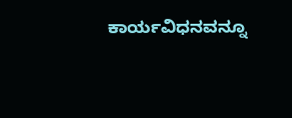ಕಾರ್ಯವಿಧನವನ್ನೂ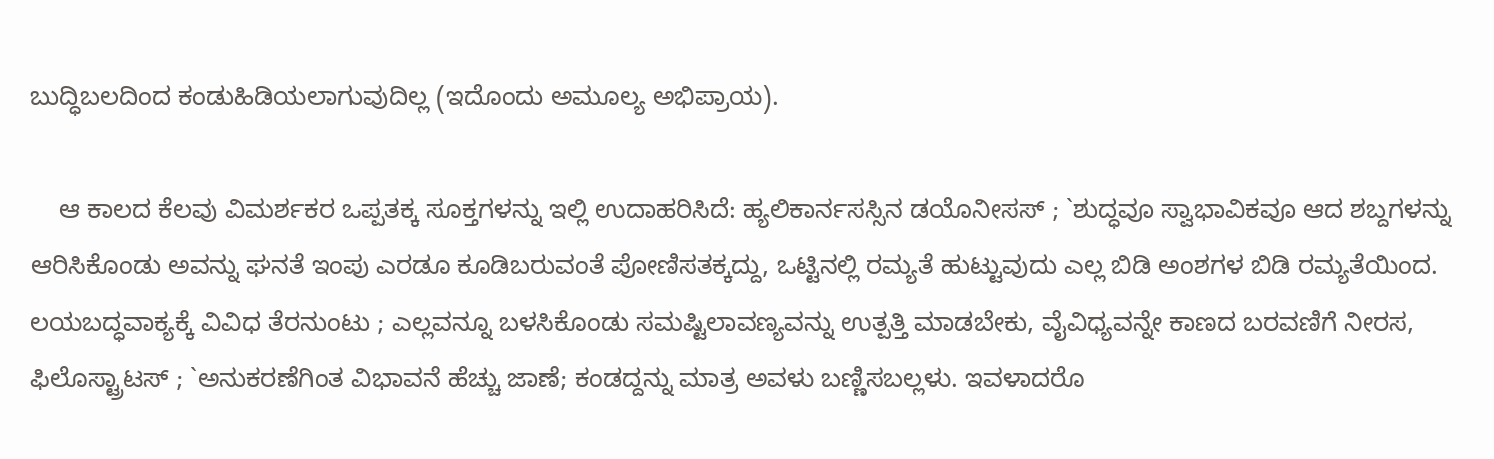ಬುದ್ಧಿಬಲದಿಂದ ಕಂಡುಹಿಡಿಯಲಾಗುವುದಿಲ್ಲ (ಇದೊಂದು ಅಮೂಲ್ಯ ಅಭಿಪ್ರಾಯ).

    ಆ ಕಾಲದ ಕೆಲವು ವಿಮರ್ಶಕರ ಒಪ್ಪತಕ್ಕ ಸೂಕ್ತಗಳನ್ನು ಇಲ್ಲಿ ಉದಾಹರಿಸಿದೆ: ಹ್ಯಲಿಕಾರ್ನಸಸ್ಸಿನ ಡಯೊನೀಸಸ್ ; `ಶುದ್ಧವೂ ಸ್ವಾಭಾವಿಕವೂ ಆದ ಶಬ್ದಗಳನ್ನು ಆರಿಸಿಕೊಂಡು ಅವನ್ನು ಘನತೆ ಇಂಪು ಎರಡೂ ಕೂಡಿಬರುವಂತೆ ಪೋಣಿಸತಕ್ಕದ್ದು, ಒಟ್ಟಿನಲ್ಲಿ ರಮ್ಯತೆ ಹುಟ್ಟುವುದು ಎಲ್ಲ ಬಿಡಿ ಅಂಶಗಳ ಬಿಡಿ ರಮ್ಯತೆಯಿಂದ. ಲಯಬದ್ಧವಾಕ್ಯಕ್ಕೆ ವಿವಿಧ ತೆರನುಂಟು ; ಎಲ್ಲವನ್ನೂ ಬಳಸಿಕೊಂಡು ಸಮಷ್ಟಿಲಾವಣ್ಯವನ್ನು ಉತ್ಪತ್ತಿ ಮಾಡಬೇಕು, ವೈವಿಧ್ಯವನ್ನೇ ಕಾಣದ ಬರವಣಿಗೆ ನೀರಸ, ಫಿಲೊಸ್ಟ್ರಾಟಸ್ ; `ಅನುಕರಣೆಗಿಂತ ವಿಭಾವನೆ ಹೆಚ್ಚು ಜಾಣೆ; ಕಂಡದ್ದನ್ನು ಮಾತ್ರ ಅವಳು ಬಣ್ಣಿಸಬಲ್ಲಳು. ಇವಳಾದರೊ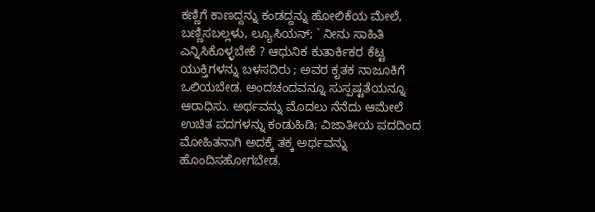ಕಣ್ಣಿಗೆ ಕಾಣದ್ದನ್ನು ಕಂಡದ್ದನ್ನು ಹೋಲಿಕೆಯ ಮೇಲೆ, ಬಣ್ಣಿಸಬಲ್ಲಳು, ಲ್ಯೂಸಿಯನ್; ` ನೀನು ಸಾಹಿತಿ ಎನ್ನಿಸಿಕೊಳ್ಳಬೇಕೆ ? ಆಧುನಿಕ ಕುತಾರ್ಕಿಕರ ಕೆಟ್ಟ ಯುಕ್ತಿಗಳನ್ನು ಬಳಸದಿರು ; ಅವರ ಕೃತಕ ನಾಜೂಕಿಗೆ ಒಲಿಯಬೇಡ. ಅಂದಚಂದವನ್ನೂ ಸುಸ್ಪಷ್ಟತೆಯನ್ನೂ ಆರಾಧಿಸು. ಅರ್ಥವನ್ನು ಮೊದಲು ನೆನೆದು ಆಮೇಲೆ ಉಚಿತ ಪದಗಳನ್ನು ಕಂಡುಹಿಡಿ; ವಿಜಾತೀಯ ಪದದಿಂದ ಮೋಹಿತನಾಗಿ ಅದಕ್ಕೆ ತಕ್ಕ ಅರ್ಥವನ್ನು ಹೊಂದಿಸಹೋಗಬೇಡ.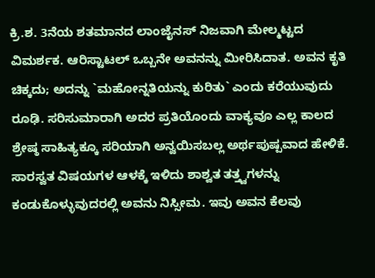ಕ್ರಿ.ಶ. 3ನೆಯ ಶತಮಾನದ ಲಾಂಜೈನಸ್ ನಿಜವಾಗಿ ಮೇಲ್ಮಟ್ಟದ ವಿಮರ್ಶಕ. ಆರಿಸ್ಟಾಟಲ್ ಒಬ್ಬನೇ ಅವನನ್ನು ಮೀರಿಸಿದಾತ. ಅವನ ಕೃತಿ ಚಿಕ್ಕದು; ಅದನ್ನು `ಮಹೋನ್ನತಿಯನ್ನು ಕುರಿತು` ಎಂದು ಕರೆಯುವುದು ರೂಢಿ. ಸರಿಸುಮಾರಾಗಿ ಅದರ ಪ್ರತಿಯೊಂದು ವಾಕ್ಯವೂ ಎಲ್ಲ ಕಾಲದ ಶ್ರೇಷ್ಠ ಸಾಹಿತ್ಯಕ್ಕೂ ಸರಿಯಾಗಿ ಅನ್ವಯಿಸಬಲ್ಲ ಅರ್ಥಪುಷ್ಪವಾದ ಹೇಳಿಕೆ. ಸಾರಸ್ವತ ವಿಷಯಗಳ ಆಳಕ್ಕೆ ಇಳಿದು ಶಾಶ್ವತ ತತ್ತ್ವಗಳನ್ನು ಕಂಡುಕೊಳ್ಳುವುದರಲ್ಲಿ ಅವನು ನಿಸ್ಸೀಮ. ಇವು ಅವನ ಕೆಲವು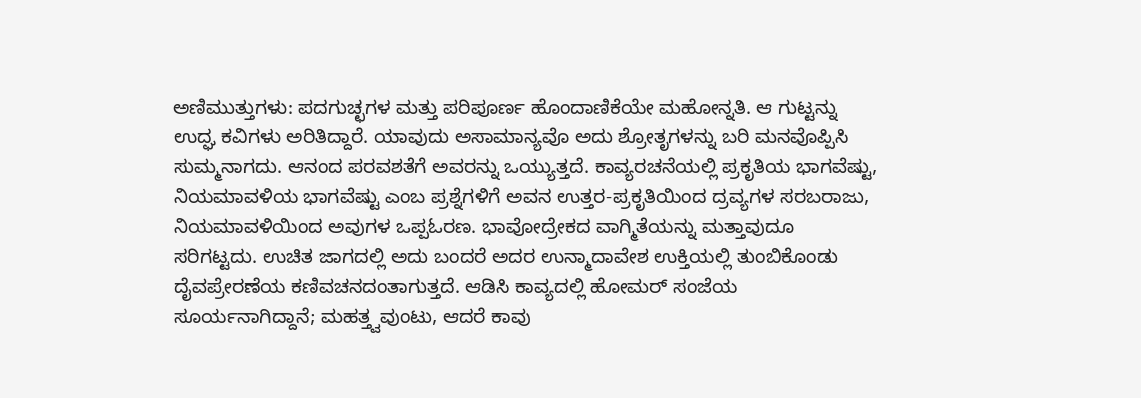ಅಣಿಮುತ್ತುಗಳು: ಪದಗುಚ್ಛಗಳ ಮತ್ತು ಪರಿಪೂರ್ಣ ಹೊಂದಾಣಿಕೆಯೇ ಮಹೋನ್ನತಿ. ಆ ಗುಟ್ಟನ್ನು ಉದ್ಘ ಕವಿಗಳು ಅರಿತಿದ್ದಾರೆ. ಯಾವುದು ಅಸಾಮಾನ್ಯವೊ ಅದು ಶ್ರೋತೃಗಳನ್ನು ಬರಿ ಮನವೊಪ್ಪಿಸಿ ಸುಮ್ಮನಾಗದು. ಆನಂದ ಪರವಶತೆಗೆ ಅವರನ್ನು ಒಯ್ಯುತ್ತದೆ. ಕಾವ್ಯರಚನೆಯಲ್ಲಿ ಪ್ರಕೃತಿಯ ಭಾಗವೆಷ್ಟು, ನಿಯಮಾವಳಿಯ ಭಾಗವೆಷ್ಟು ಎಂಬ ಪ್ರಶ್ನೆಗಳಿಗೆ ಅವನ ಉತ್ತರ-ಪ್ರಕೃತಿಯಿಂದ ದ್ರವ್ಯಗಳ ಸರಬರಾಜು, ನಿಯಮಾವಳಿಯಿಂದ ಅವುಗಳ ಒಪ್ಪಓರಣ. ಭಾವೋದ್ರೇಕದ ವಾಗ್ಮಿತೆಯನ್ನು ಮತ್ತಾವುದೂ ಸರಿಗಟ್ಟದು. ಉಚಿತ ಜಾಗದಲ್ಲಿ ಅದು ಬಂದರೆ ಅದರ ಉನ್ಮಾದಾವೇಶ ಉಕ್ತಿಯಲ್ಲಿ ತುಂಬಿಕೊಂಡು ದೈವಪ್ರೇರಣೆಯ ಕಣಿವಚನದಂತಾಗುತ್ತದೆ. ಆಡಿಸಿ ಕಾವ್ಯದಲ್ಲಿ ಹೋಮರ್ ಸಂಜೆಯ ಸೂರ್ಯನಾಗಿದ್ದಾನೆ; ಮಹತ್ತ್ವವುಂಟು, ಆದರೆ ಕಾವು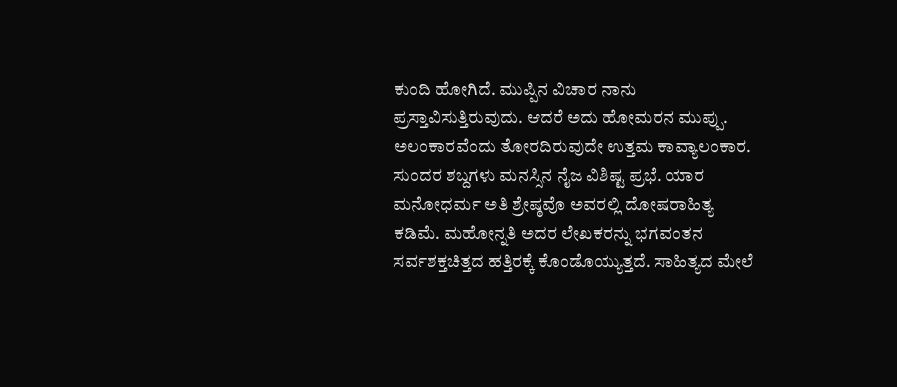ಕುಂದಿ ಹೋಗಿದೆ. ಮುಪ್ಪಿನ ವಿಚಾರ ನಾನು ಪ್ರಸ್ತಾವಿಸುತ್ತಿರುವುದು. ಆದರೆ ಅದು ಹೋಮರನ ಮುಪ್ಪು. ಅಲಂಕಾರವೆಂದು ತೋರದಿರುವುದೇ ಉತ್ತಮ ಕಾವ್ಯಾಲಂಕಾರ. ಸುಂದರ ಶಬ್ದಗಳು ಮನಸ್ಸಿನ ನೈಜ ವಿಶಿಷ್ಟ ಪ್ರಭೆ. ಯಾರ ಮನೋಧರ್ಮ ಅತಿ ಶ್ರೇಷ್ಠವೊ ಅವರಲ್ಲಿ ದೋಷರಾಹಿತ್ಯ ಕಡಿಮೆ. ಮಹೋನ್ನತಿ ಅದರ ಲೇಖಕರನ್ನು ಭಗವಂತನ ಸರ್ವಶಕ್ತಚಿತ್ತದ ಹತ್ತಿರಕ್ಕೆ ಕೊಂಡೊಯ್ಯುತ್ತದೆ. ಸಾಹಿತ್ಯದ ಮೇಲೆ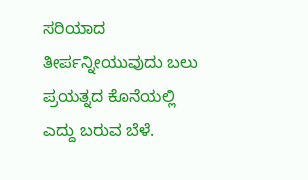ಸರಿಯಾದ ತೀರ್ಪನ್ನೀಯುವುದು ಬಲು ಪ್ರಯತ್ನದ ಕೊನೆಯಲ್ಲಿ ಎದ್ದು ಬರುವ ಬೆಳೆ.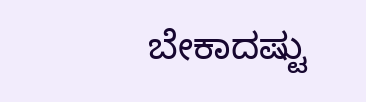ಬೇಕಾದಷ್ಟು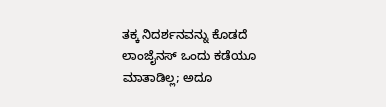ತಕ್ಕ ನಿದರ್ಶನವನ್ನು ಕೊಡದೆ ಲಾಂಜೈನಸ್ ಒಂದು ಕಡೆಯೂ ಮಾತಾಡಿಲ್ಲ; ಅದೂ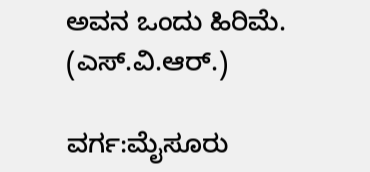ಅವನ ಒಂದು ಹಿರಿಮೆ.
(ಎಸ್.ವಿ.ಆರ್.)

ವರ್ಗ:ಮೈಸೂರು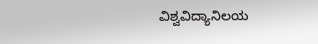ವಿಶ್ವವಿದ್ಯಾನಿಲಯ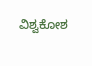ವಿಶ್ವಕೋಶ